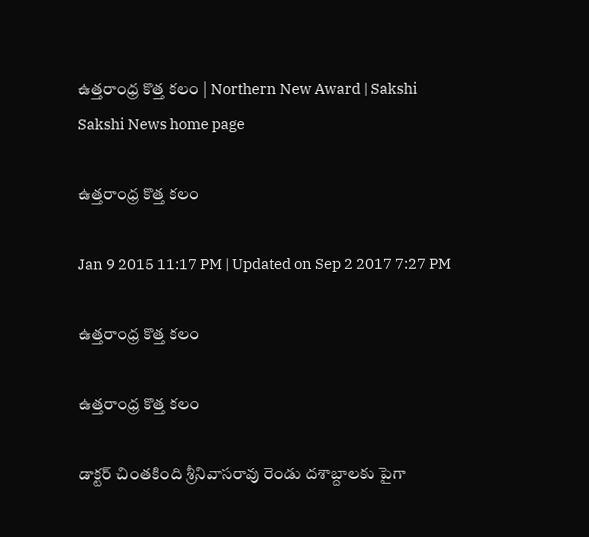ఉత్తరాంధ్ర కొత్త కలం | Northern New Award | Sakshi
Sakshi News home page

ఉత్తరాంధ్ర కొత్త కలం

Jan 9 2015 11:17 PM | Updated on Sep 2 2017 7:27 PM

ఉత్తరాంధ్ర కొత్త కలం

ఉత్తరాంధ్ర కొత్త కలం

డాక్టర్ చింతకింది శ్రీనివాసరావు రెండు దశాబ్దాలకు పైగా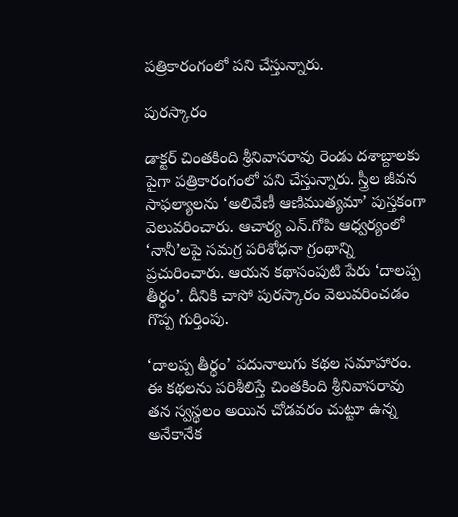పత్రికారంగంలో పని చేస్తున్నారు.

పురస్కారం

డాక్టర్ చింతకింది శ్రీనివాసరావు రెండు దశాబ్దాలకు పైగా పత్రికారంగంలో పని చేస్తున్నారు. స్త్రీల జీవన సాఫల్యాలను ‘అలివేణీ ఆణిముత్యమా’ పుస్తకంగా వెలువరించారు. ఆచార్య ఎన్.గోపి ఆధ్వర్యంలో ‘నానీ’లపై సమగ్ర పరిశోధనా గ్రంథాన్ని ప్రచురించారు. ఆయన కథాసంపుటి పేరు ‘దాలప్ప తీర్థం’. దీనికి చాసో పురస్కారం వెలువరించడం గొప్ప గుర్తింపు.

‘దాలప్ప తీర్థం’ పదునాలుగు కథల సమాహారం. ఈ కథలను పరిశీలిస్తే చింతకింది శ్రీనివాసరావు తన స్వస్థలం అయిన చోడవరం చుట్టూ ఉన్న అనేకానేక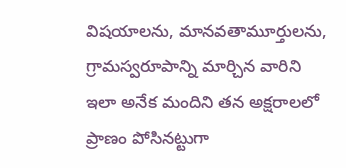విషయాలను, మానవతామూర్తులను, గ్రామస్వరూపాన్ని మార్చిన వారిని ఇలా అనేక మందిని తన అక్షరాలలో ప్రాణం పోసినట్టుగా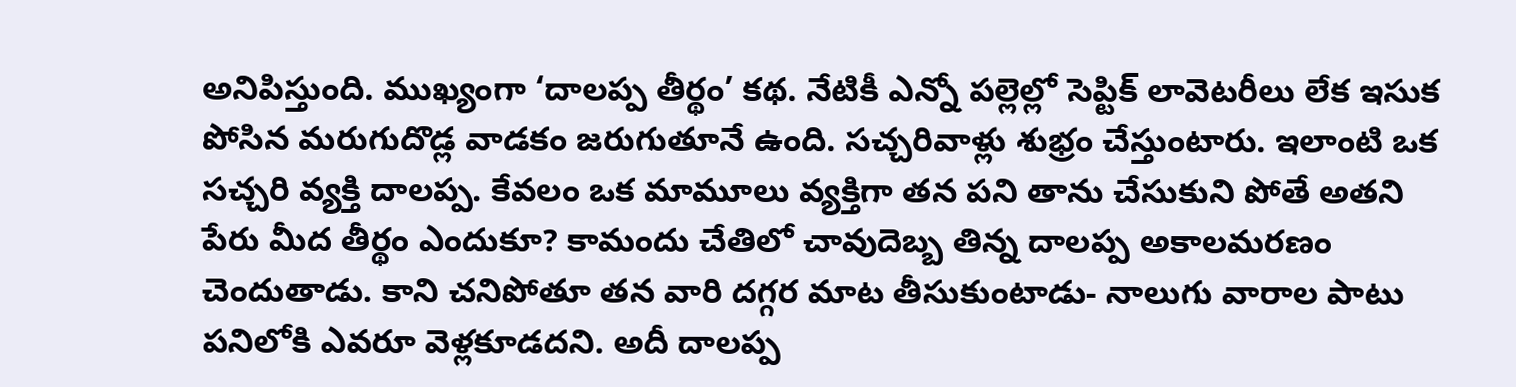అనిపిస్తుంది. ముఖ్యంగా ‘దాలప్ప తీర్థం’ కథ. నేటికీ ఎన్నో పల్లెల్లో సెప్టిక్ లావెటరీలు లేక ఇసుక పోసిన మరుగుదొడ్ల వాడకం జరుగుతూనే ఉంది. సచ్చరివాళ్లు శుభ్రం చేస్తుంటారు. ఇలాంటి ఒక సచ్చరి వ్యక్తి దాలప్ప. కేవలం ఒక మామూలు వ్యక్తిగా తన పని తాను చేసుకుని పోతే అతని పేరు మీద తీర్థం ఎందుకూ? కామందు చేతిలో చావుదెబ్బ తిన్న దాలప్ప అకాలమరణం చెందుతాడు. కాని చనిపోతూ తన వారి దగ్గర మాట తీసుకుంటాడు- నాలుగు వారాల పాటు పనిలోకి ఎవరూ వెళ్లకూడదని. అదీ దాలప్ప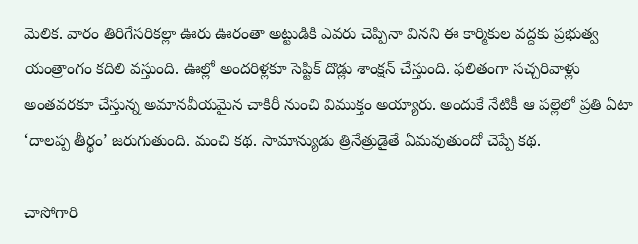మెలిక. వారం తిరిగేసరికల్లా ఊరు ఊరంతా అట్టుడికి ఎవరు చెప్పినా వినని ఈ కార్మికుల వద్దకు ప్రభుత్వ యంత్రాంగం కదిలి వస్తుంది. ఊల్లో అందరిళ్లకూ సెప్టిక్ దొడ్లు శాంక్షన్ చేస్తుంది. ఫలితంగా సచ్చరివాళ్లు అంతవరకూ చేస్తున్న అమానవీయమైన చాకిరీ నుంచి విముక్తం అయ్యారు. అందుకే నేటికీ ఆ పల్లెలో ప్రతి ఏటా ‘దాలప్ప తీర్థం’ జరుగుతుంది. మంచి కథ. సామాన్యుడు త్రినేత్రుడైతే ఏమవుతుందో చెప్పే కథ.

చాసోగారి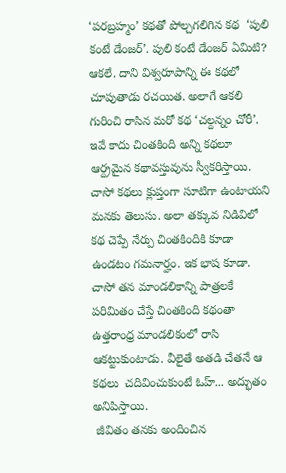‘పరబ్రహ్మం’ కథతో పోల్చగలిగిన కథ  ‘పులి కంటే డేంజర్’. పులి కంటే డేంజర్ ఏమిటి? ఆకలే. దాని విశ్వరూపాన్ని ఈ కథలో చూపుతాడు రచయిత. అలాగే ఆకలి గురించి రాసిన మరో కథ ‘చల్దన్నం చోరీ’. ఇవే కాదు చింతకింది అన్ని కథలూ ఆర్ద్రమైన కథావస్తువును స్వీకరిస్తాయి. చాసో కథలు క్లుప్తంగా సూటిగా ఉంటాయని మనకు తెలుసు. అలా తక్కువ నిడివిలో కథ చెప్పే నేర్పు చింతకిందికి కూడా ఉండటం గమనార్హం. ఇక భాష కూడా. చాసో తన మాండలికాన్ని పాత్రలకే పరిమితం చేస్తే చింతకింది కథంతా ఉత్తరాంధ్ర మాండలికంలో రాసి ఆకట్టుకుంటాడు. వీలైతే అతడి చేతనే ఆ కథలు  చదివించుకుంటే ఓహ్... అద్భుతం అనిపిస్తాయి.
 జీవితం తనకు అందించిన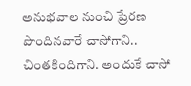అనుభవాల నుంచి ప్రేరణ పొందినవారే చాసోగాని.. చింతకిందిగాని. అందుకే చాసో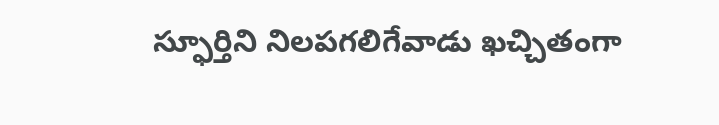స్ఫూర్తిని నిలపగలిగేవాడు ఖచ్చితంగా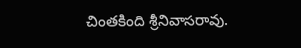చింతకింది శ్రీనివాసరావు.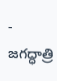- జగద్ధాత్రి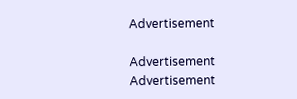Advertisement

Advertisement
Advertisement